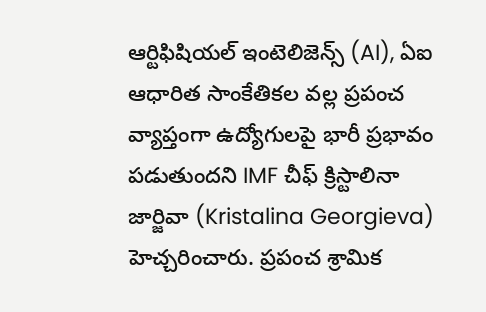ఆర్టిఫిషియల్ ఇంటెలిజెన్స్ (AI), ఏఐ ఆధారిత సాంకేతికల వల్ల ప్రపంచ వ్యాప్తంగా ఉద్యోగులపై భారీ ప్రభావం పడుతుందని IMF చీఫ్ క్రిస్టాలినా జార్జివా (Kristalina Georgieva) హెచ్చరించారు. ప్రపంచ శ్రామిక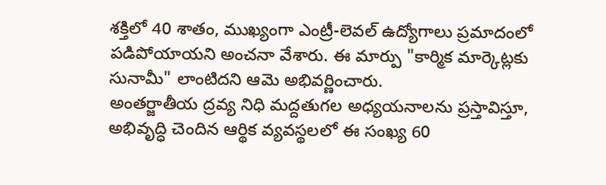శక్తిలో 40 శాతం, ముఖ్యంగా ఎంట్రీ-లెవల్ ఉద్యోగాలు ప్రమాదంలో పడిపోయాయని అంచనా వేశారు. ఈ మార్పు "కార్మిక మార్కెట్లకు సునామీ" లాంటిదని ఆమె అభివర్ణించారు.
అంతర్జాతీయ ద్రవ్య నిధి మద్దతుగల అధ్యయనాలను ప్రస్తావిస్తూ, అభివృద్ధి చెందిన ఆర్థిక వ్యవస్థలలో ఈ సంఖ్య 60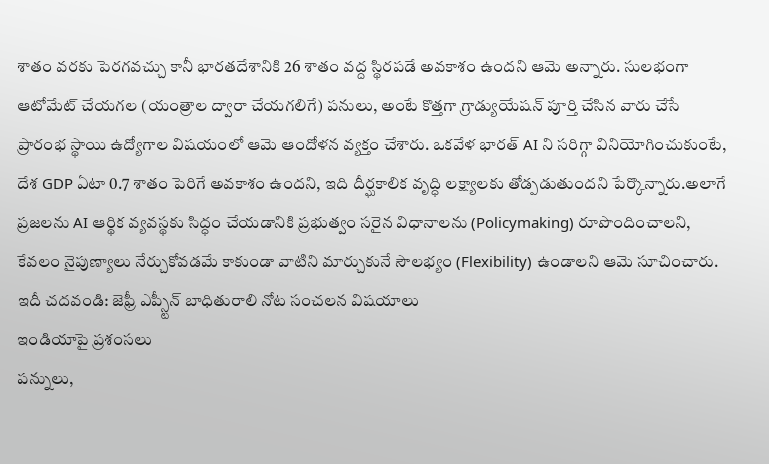శాతం వరకు పెరగవచ్చు కానీ భారతదేశానికి 26 శాతం వద్ద స్థిరపడే అవకాశం ఉందని ఆమె అన్నారు. సులభంగా ఆటోమేట్ చేయగల (యంత్రాల ద్వారా చేయగలిగే) పనులు, అంటే కొత్తగా గ్రాడ్యుయేషన్ పూర్తి చేసిన వారు చేసే ప్రారంభ స్థాయి ఉద్యోగాల విషయంలో ఆమె ఆందోళన వ్యక్తం చేశారు. ఒకవేళ భారత్ AI ని సరిగ్గా వినియోగించుకుంటే, దేశ GDP ఏటా 0.7 శాతం పెరిగే అవకాశం ఉందని, ఇది దీర్ఘకాలిక వృద్ధి లక్ష్యాలకు తోడ్పడుతుందని పేర్కొన్నారు.అలాగే ప్రజలను AI ఆర్థిక వ్యవస్థకు సిద్ధం చేయడానికి ప్రభుత్వం సరైన విధానాలను (Policymaking) రూపొందించాలని, కేవలం నైపుణ్యాలు నేర్చుకోవడమే కాకుండా వాటిని మార్చుకునే సౌలభ్యం (Flexibility) ఉండాలని ఆమె సూచించారు.
ఇదీ చదవండి: జెఫ్రీ ఎప్స్టీన్ బాధితురాలి నోట సంచలన విషయాలు
ఇండియాపై ప్రశంసలు
పన్నులు,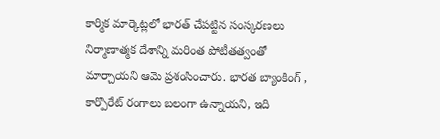కార్మిక మార్కెట్లలో భారత్ చేపట్టిన సంస్కరణలు నిర్మాణాత్మక దేశాన్ని మరింత పోటీతత్వంతో మార్చాయని ఆమె ప్రశంసించారు. భారత బ్యాంకింగ్ , కార్పొరేట్ రంగాలు బలంగా ఉన్నాయని, ఇది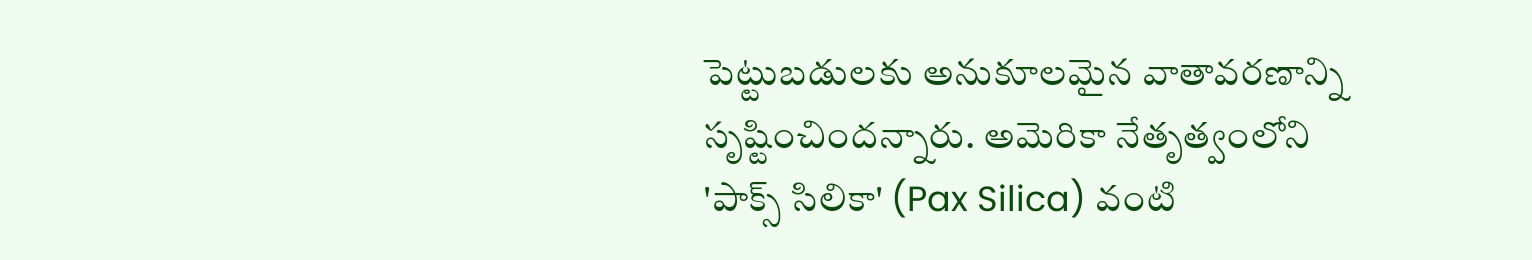పెట్టుబడులకు అనుకూలమైన వాతావరణాన్ని సృష్టించిందన్నారు. అమెరికా నేతృత్వంలోని 'పాక్స్ సిలికా' (Pax Silica) వంటి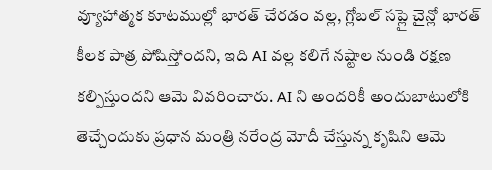వ్యూహాత్మక కూటముల్లో భారత్ చేరడం వల్ల, గ్లోబల్ సప్లై చైన్లో భారత్ కీలక పాత్ర పోషిస్తోందని, ఇది AI వల్ల కలిగే నష్టాల నుండి రక్షణ కల్పిస్తుందని ఆమె వివరించారు. AI ని అందరికీ అందుబాటులోకి తెచ్చేందుకు ప్రధాన మంత్రి నరేంద్ర మోదీ చేస్తున్న కృషిని ఆమె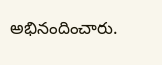అభినందించారు.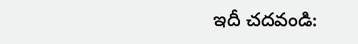ఇదీ చదవండి: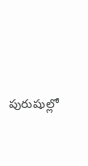పురుషుల్లో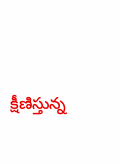క్షీణిస్తున్న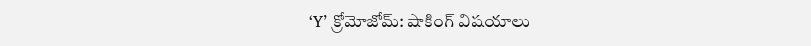‘Y’ క్రోమోజోమ్: షాకింగ్ విషయాలు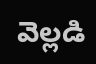వెల్లడి